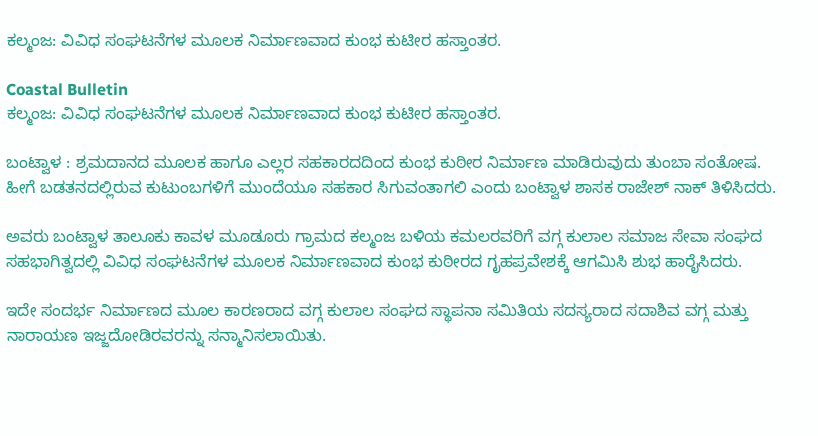ಕಲ್ಮಂಜ: ವಿವಿಧ ಸಂಘಟನೆಗಳ ಮೂಲಕ ನಿರ್ಮಾಣವಾದ ಕುಂಭ ಕುಟೀರ ಹಸ್ತಾಂತರ.

Coastal Bulletin
ಕಲ್ಮಂಜ: ವಿವಿಧ ಸಂಘಟನೆಗಳ ಮೂಲಕ ನಿರ್ಮಾಣವಾದ ಕುಂಭ ಕುಟೀರ ಹಸ್ತಾಂತರ.

ಬಂಟ್ವಾಳ : ಶ್ರಮದಾನದ ಮೂಲಕ ಹಾಗೂ ಎಲ್ಲರ ಸಹಕಾರದದಿಂದ ಕುಂಭ ಕುಠೀರ ನಿರ್ಮಾಣ ಮಾಡಿರುವುದು ತುಂಬಾ ಸಂತೋಷ. ಹೀಗೆ ಬಡತನದಲ್ಲಿರುವ ಕುಟುಂಬಗಳಿಗೆ ಮುಂದೆಯೂ ಸಹಕಾರ ಸಿಗುವಂತಾಗಲಿ ಎಂದು ಬಂಟ್ವಾಳ ಶಾಸಕ ರಾಜೇಶ್ ನಾಕ್ ತಿಳಿಸಿದರು.

ಅವರು ಬಂಟ್ವಾಳ ತಾಲೂಕು ಕಾವಳ ಮೂಡೂರು ಗ್ರಾಮದ ಕಲ್ಮಂಜ ಬಳಿಯ ಕಮಲರವರಿಗೆ ವಗ್ಗ ಕುಲಾಲ ಸಮಾಜ ಸೇವಾ ಸಂಘದ ಸಹಭಾಗಿತ್ವದಲ್ಲಿ ವಿವಿಧ ಸಂಘಟನೆಗಳ ಮೂಲಕ ನಿರ್ಮಾಣವಾದ ಕುಂಭ ಕುಠೀರದ ಗೃಹಪ್ರವೇಶಕ್ಕೆ ಆಗಮಿಸಿ ಶುಭ ಹಾರೈಸಿದರು.

ಇದೇ ಸಂದರ್ಭ ನಿರ್ಮಾಣದ ಮೂಲ ಕಾರಣರಾದ ವಗ್ಗ ಕುಲಾಲ ಸಂಘದ ಸ್ಥಾಪನಾ ಸಮಿತಿಯ ಸದಸ್ಯರಾದ ಸದಾಶಿವ ವಗ್ಗ ಮತ್ತು ನಾರಾಯಣ ಇಜ್ಜದೋಡಿರವರನ್ನು ಸನ್ಮಾನಿಸಲಾಯಿತು.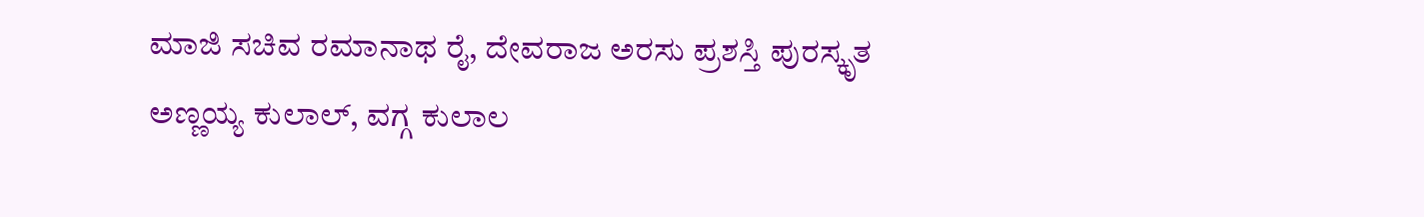ಮಾಜಿ ಸಚಿವ ರಮಾನಾಥ ರೈ, ದೇವರಾಜ ಅರಸು ಪ್ರಶಸ್ತಿ ಪುರಸ್ಕೃತ ಅಣ್ಣಯ್ಯ ಕುಲಾಲ್, ವಗ್ಗ ಕುಲಾಲ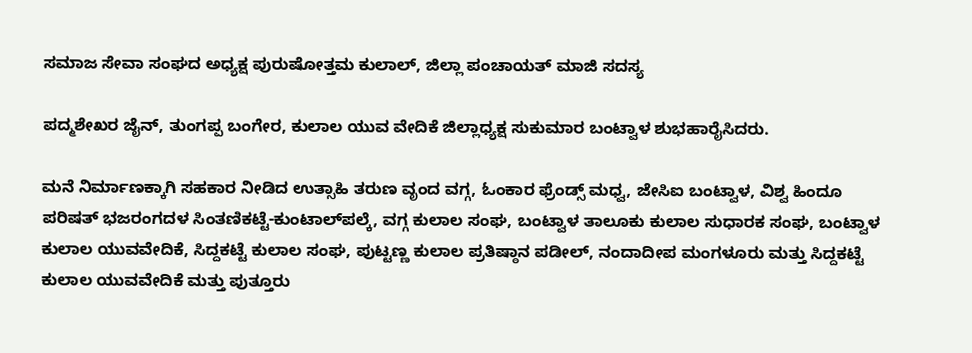ಸಮಾಜ ಸೇವಾ ಸಂಘದ ಅಧ್ಯಕ್ಷ ಪುರುಷೋತ್ತಮ ಕುಲಾಲ್, ಜಿಲ್ಲಾ ಪಂಚಾಯತ್ ಮಾಜಿ ಸದಸ್ಯ

ಪದ್ಮಶೇಖರ ಜೈನ್, ತುಂಗಪ್ಪ ಬಂಗೇರ, ಕುಲಾಲ ಯುವ ವೇದಿಕೆ ಜಿಲ್ಲಾಧ್ಯಕ್ಷ ಸುಕುಮಾರ ಬಂಟ್ವಾಳ ಶುಭಹಾರೈಸಿದರು.

ಮನೆ ನಿರ್ಮಾಣಕ್ಕಾಗಿ ಸಹಕಾರ ನೀಡಿದ ಉತ್ಸಾಹಿ ತರುಣ ವೃಂದ ವಗ್ಗ, ಓಂಕಾರ ಫ್ರೆಂಡ್ಸ್ ಮಧ್ವ, ಜೇಸಿಐ ಬಂಟ್ವಾಳ, ವಿಶ್ವ ಹಿಂದೂ ಪರಿಷತ್ ಭಜರಂಗದಳ ಸಿಂತಣಿಕಟ್ಟೆ-ಕುಂಟಾಲ್‌ಪಲ್ಕೆ, ವಗ್ಗ ಕುಲಾಲ ಸಂಘ, ಬಂಟ್ವಾಳ ತಾಲೂಕು ಕುಲಾಲ ಸುಧಾರಕ ಸಂಘ, ಬಂಟ್ವಾಳ ಕುಲಾಲ ಯುವವೇದಿಕೆ, ಸಿದ್ದಕಟ್ಟೆ ಕುಲಾಲ ಸಂಘ, ಪುಟ್ಟಣ್ಣ ಕುಲಾಲ ಪ್ರತಿಷ್ಠಾನ ಪಡೀಲ್, ನಂದಾದೀಪ ಮಂಗಳೂರು ಮತ್ತು ಸಿದ್ದಕಟ್ಟೆ ಕುಲಾಲ ಯುವವೇದಿಕೆ ಮತ್ತು ಪುತ್ತೂರು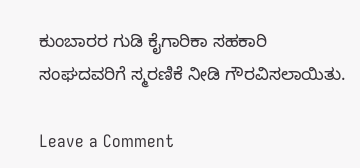ಕುಂಬಾರರ ಗುಡಿ ಕೈಗಾರಿಕಾ ಸಹಕಾರಿ ಸಂಘದವರಿಗೆ ಸ್ಮರಣಿಕೆ ನೀಡಿ ಗೌರವಿಸಲಾಯಿತು.

Leave a Comment